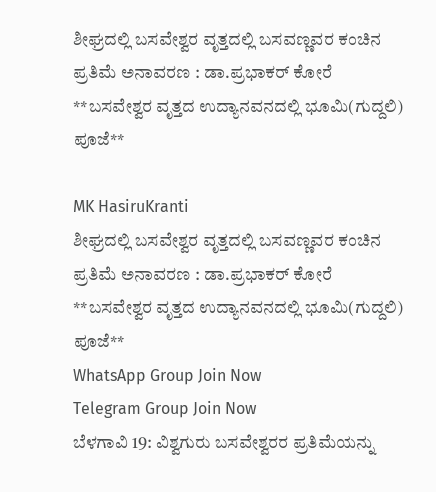ಶೀಘ್ರದಲ್ಲಿ ಬಸವೇಶ್ವರ ವೃತ್ತದಲ್ಲಿ ಬಸವಣ್ಣವರ ಕಂಚಿನ ಪ್ರತಿಮೆ ಅನಾವರಣ : ಡಾ.ಪ್ರಭಾಕರ್ ಕೋರೆ  **ಬಸವೇಶ್ವರ ವೃತ್ತದ ಉದ್ಯಾನವನದಲ್ಲಿ ಭೂಮಿ(ಗುದ್ದಲಿ) ಪೂಜೆ**

MK HasiruKranti
ಶೀಘ್ರದಲ್ಲಿ ಬಸವೇಶ್ವರ ವೃತ್ತದಲ್ಲಿ ಬಸವಣ್ಣವರ ಕಂಚಿನ ಪ್ರತಿಮೆ ಅನಾವರಣ : ಡಾ.ಪ್ರಭಾಕರ್ ಕೋರೆ  **ಬಸವೇಶ್ವರ ವೃತ್ತದ ಉದ್ಯಾನವನದಲ್ಲಿ ಭೂಮಿ(ಗುದ್ದಲಿ) ಪೂಜೆ**
WhatsApp Group Join Now
Telegram Group Join Now
ಬೆಳಗಾವಿ 19: ವಿಶ್ವಗುರು ಬಸವೇಶ್ವರರ ಪ್ರತಿಮೆಯನ್ನು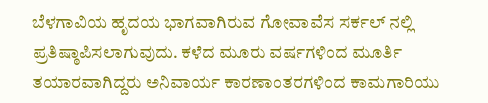ಬೆಳಗಾವಿಯ ಹೃದಯ ಭಾಗವಾಗಿರುವ ಗೋವಾವೆಸ ಸರ್ಕಲ್ ನಲ್ಲಿ ಪ್ರತಿಷ್ಠಾಪಿಸಲಾಗುವುದು. ಕಳೆದ ಮೂರು ವರ್ಷಗಳಿಂದ ಮೂರ್ತಿ ತಯಾರವಾಗಿದ್ದರು ಅನಿವಾರ್ಯ ಕಾರಣಾಂತರಗಳಿಂದ ಕಾಮಗಾರಿಯು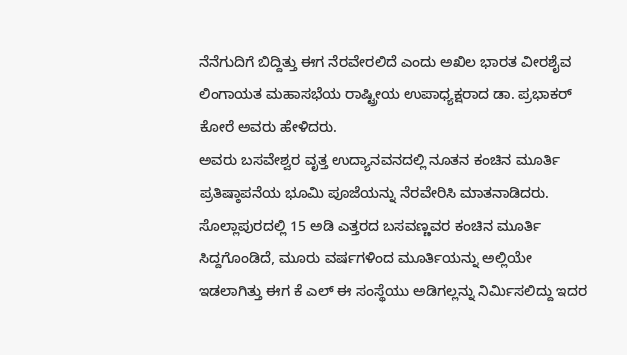ನೆನೆಗುದಿಗೆ ಬಿದ್ದಿತ್ತು ಈಗ ನೆರವೇರಲಿದೆ ಎಂದು ಅಖಿಲ ಭಾರತ ವೀರಶೈವ ಲಿಂಗಾಯತ ಮಹಾಸಭೆಯ ರಾಷ್ಟ್ರೀಯ ಉಪಾಧ್ಯಕ್ಷರಾದ ಡಾ. ಪ್ರಭಾಕರ್ ಕೋರೆ ಅವರು ಹೇಳಿದರು.
ಅವರು ಬಸವೇಶ್ವರ ವೃತ್ತ ಉದ್ಯಾನವನದಲ್ಲಿ ನೂತನ ಕಂಚಿನ ಮೂರ್ತಿ ಪ್ರತಿಷ್ಠಾಪನೆಯ ಭೂಮಿ ಪೂಜೆಯನ್ನು ನೆರವೇರಿಸಿ ಮಾತನಾಡಿದರು.
ಸೊಲ್ಲಾಪುರದಲ್ಲಿ 15 ಅಡಿ ಎತ್ತರದ ಬಸವಣ್ಣವರ ಕಂಚಿನ ಮೂರ್ತಿ ಸಿದ್ದಗೊಂಡಿದೆ, ಮೂರು ವರ್ಷಗಳಿಂದ ಮೂರ್ತಿಯನ್ನು ಅಲ್ಲಿಯೇ ಇಡಲಾಗಿತ್ತು ಈಗ ಕೆ ಎಲ್ ಈ ಸಂಸ್ಥೆಯು ಅಡಿಗಲ್ಲನ್ನು ನಿರ್ಮಿಸಲಿದ್ದು ಇದರ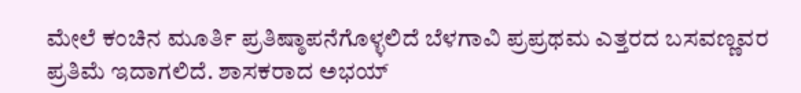ಮೇಲೆ ಕಂಚಿನ ಮೂರ್ತಿ ಪ್ರತಿಷ್ಠಾಪನೆಗೊಳ್ಳಲಿದೆ ಬೆಳಗಾವಿ ಪ್ರಪ್ರಥಮ ಎತ್ತರದ ಬಸವಣ್ಣವರ ಪ್ರತಿಮೆ ಇದಾಗಲಿದೆ. ಶಾಸಕರಾದ ಅಭಯ್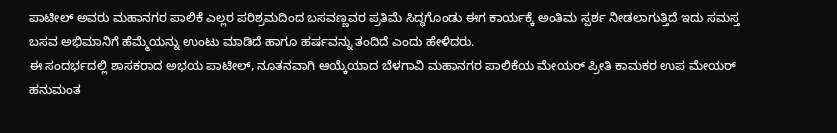ಪಾಟೀಲ್ ಅವರು ಮಹಾನಗರ ಪಾಲಿಕೆ ಎಲ್ಲರ ಪರಿಶ್ರಮದಿಂದ ಬಸವಣ್ಣವರ ಪ್ರತಿಮೆ ಸಿದ್ಧಗೊಂಡು ಈಗ ಕಾರ್ಯಕ್ಕೆ ಅಂತಿಮ ಸ್ಪರ್ಶ ನೀಡಲಾಗುತ್ತಿದೆ ಇದು ಸಮಸ್ತ ಬಸವ ಅಭಿಮಾನಿಗೆ ಹೆಮ್ಮೆಯನ್ನು ಉಂಟು ಮಾಡಿದೆ ಹಾಗೂ ಹರ್ಷವನ್ನು ತಂದಿದೆ ಎಂದು ಹೇಳಿದರು.
ಈ ಸಂದರ್ಭದಲ್ಲಿ ಶಾಸಕರಾದ ಅಭಯ ಪಾಟೀಲ್, ನೂತನವಾಗಿ ಆಯ್ಕೆಯಾದ ಬೆಳಗಾವಿ ಮಹಾನಗರ ಪಾಲಿಕೆಯ ಮೇಯರ್ ಪ್ರೀತಿ ಕಾಮಕರ ಉಪ ಮೇಯರ್ ಹನುಮಂತ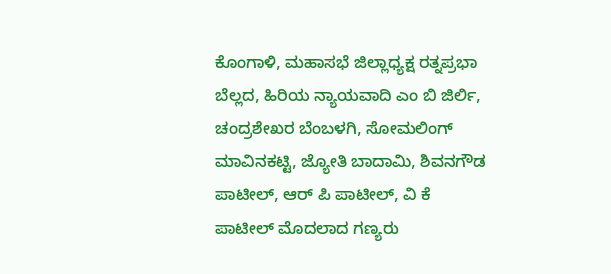ಕೊಂಗಾಳಿ, ಮಹಾಸಭೆ ಜಿಲ್ಲಾಧ್ಯಕ್ಷ ರತ್ನಪ್ರಭಾ ಬೆಲ್ಲದ, ಹಿರಿಯ ನ್ಯಾಯವಾದಿ ಎಂ ಬಿ ಜಿರ್ಲಿ, ಚಂದ್ರಶೇಖರ ಬೆಂಬಳಗಿ, ಸೋಮಲಿಂಗ್ ಮಾವಿನಕಟ್ಟಿ, ಜ್ಯೋತಿ ಬಾದಾಮಿ, ಶಿವನಗೌಡ ಪಾಟೀಲ್, ಆರ್ ಪಿ ಪಾಟೀಲ್, ವಿ ಕೆ ಪಾಟೀಲ್ ಮೊದಲಾದ ಗಣ್ಯರು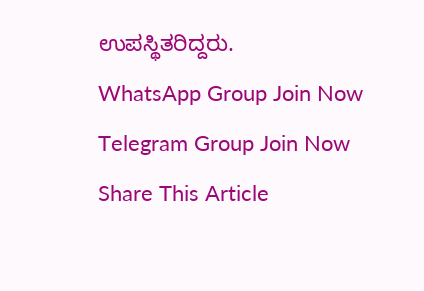ಉಪಸ್ಥಿತರಿದ್ದರು.
WhatsApp Group Join Now
Telegram Group Join Now
Share This Article